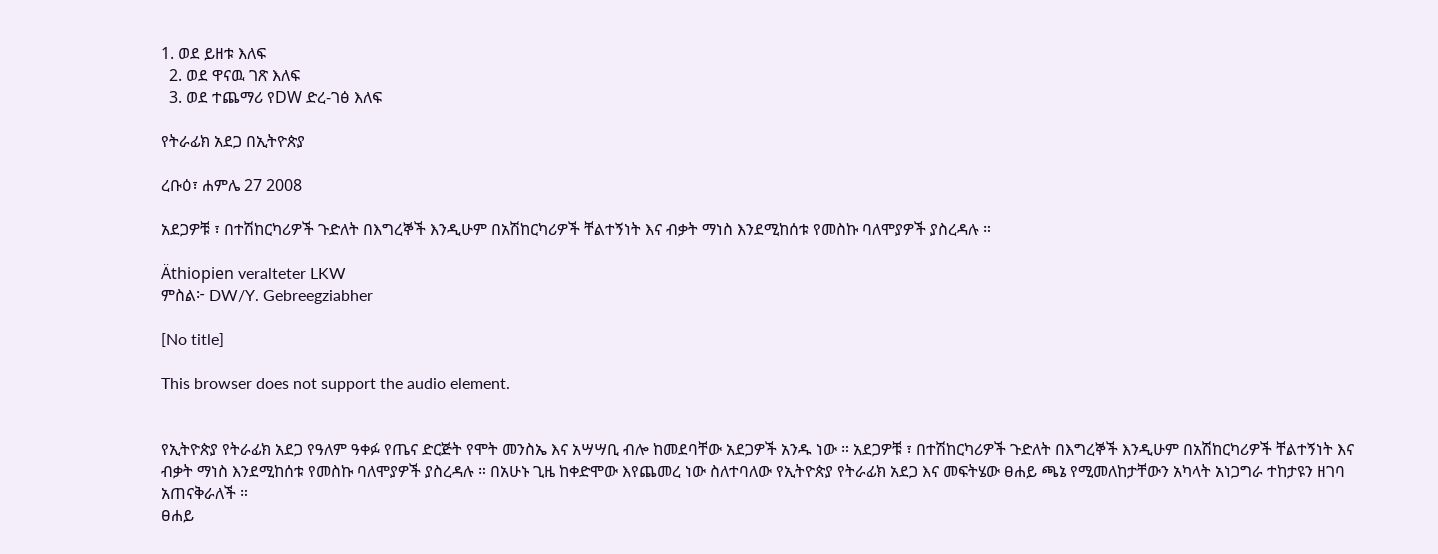1. ወደ ይዘቱ እለፍ
  2. ወደ ዋናዉ ገጽ እለፍ
  3. ወደ ተጨማሪ የDW ድረ-ገፅ እለፍ

የትራፊክ አደጋ በኢትዮጵያ

ረቡዕ፣ ሐምሌ 27 2008

አደጋዎቹ ፣ በተሽከርካሪዎች ጉድለት በእግረኞች እንዲሁም በአሽከርካሪዎች ቸልተኝነት እና ብቃት ማነስ እንደሚከሰቱ የመስኩ ባለሞያዎች ያስረዳሉ ።

Äthiopien veralteter LKW
ምስል፦ DW/Y. Gebreegziabher

[No title]

This browser does not support the audio element.


የኢትዮጵያ የትራፊክ አደጋ የዓለም ዓቀፉ የጤና ድርጅት የሞት መንስኤ እና አሣሣቢ ብሎ ከመደባቸው አደጋዎች አንዱ ነው ። አደጋዎቹ ፣ በተሽከርካሪዎች ጉድለት በእግረኞች እንዲሁም በአሽከርካሪዎች ቸልተኝነት እና ብቃት ማነስ እንደሚከሰቱ የመስኩ ባለሞያዎች ያስረዳሉ ። በአሁኑ ጊዜ ከቀድሞው እየጨመረ ነው ስለተባለው የኢትዮጵያ የትራፊክ አደጋ እና መፍትሄው ፀሐይ ጫኔ የሚመለከታቸውን አካላት አነጋግራ ተከታዩን ዘገባ አጠናቅራለች ።
ፀሐይ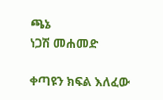ጫኔ
ነጋሽ መሐመድ

ቀጣዩን ክፍል እለፈው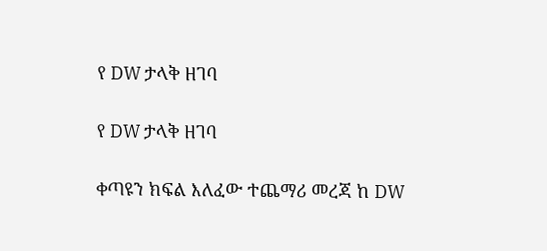የ DW ታላቅ ዘገባ

የ DW ታላቅ ዘገባ

ቀጣዩን ክፍል እለፈው ተጨማሪ መረጃ ከ DW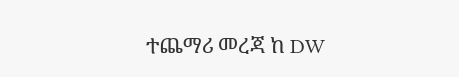ተጨማሪ መረጃ ከ DW